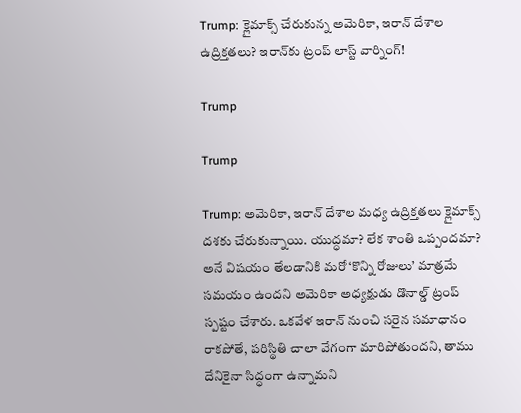Trump: క్లైమాక్స్ చేరుకున్న అమెరికా, ఇరాన్ దేశాల ఉద్రిక్తతలు? ఇరాన్‌కు ట్రంప్ లాస్ట్ వార్నింగ్!

Trump

Trump

Trump: అమెరికా, ఇరాన్ దేశాల మధ్య ఉద్రిక్తతలు క్లైమాక్స్ దశకు చేరుకున్నాయి. యుద్ధమా? లేక శాంతి ఒప్పందమా? అనే విషయం తేలడానికి మరో ‘కొన్ని రోజులు’ మాత్రమే సమయం ఉందని అమెరికా అధ్యక్షుడు డొనాల్డ్ ట్రంప్ స్పష్టం చేశారు. ఒకవేళ ఇరాన్ నుంచి సరైన సమాధానం రాకపోతే, పరిస్థితి చాలా వేగంగా మారిపోతుందని, తాము దేనికైనా సిద్ధంగా ఉన్నామని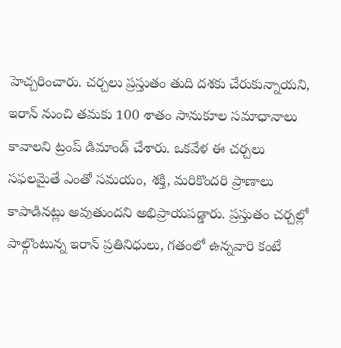హెచ్చరించారు. చర్చలు ప్రస్తుతం తుది దశకు చేరుకున్నాయని, ఇరాన్ నుంచి తమకు 100 శాతం సానుకూల సమాధానాలు కావాలని ట్రంప్ డిమాండ్ చేశారు. ఒకవేళ ఈ చర్చలు సఫలమైతే ఎంతో సమయం, శక్తి, మరికొందరి ప్రాణాలు కాపాడినట్లు అవుతుందని అభిప్రాయపడ్డారు. ప్రస్తుతం చర్చల్లో పాల్గొంటున్న ఇరాన్ ప్రతినిధులు, గతంలో ఉన్నవారి కంటే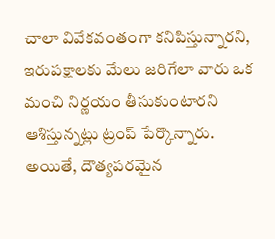చాలా వివేకవంతంగా కనిపిస్తున్నారని, ఇరుపక్షాలకు మేలు జరిగేలా వారు ఒక మంచి నిర్ణయం తీసుకుంటారని ఆశిస్తున్నట్లు ట్రంప్ పేర్కొన్నారు. అయితే, దౌత్యపరమైన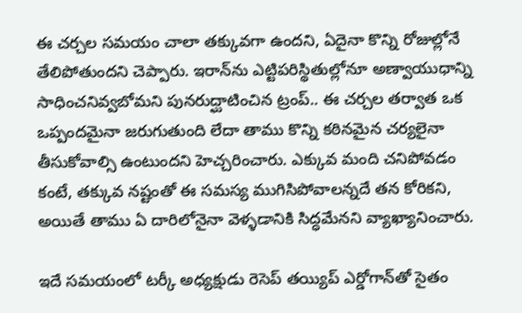ఈ చర్చల సమయం చాలా తక్కువగా ఉందని, ఏదైనా కొన్ని రోజుల్లోనే తేలిపోతుందని చెప్పారు. ఇరాన్‌ను ఎట్టిపరిస్థితుల్లోనూ అణ్వాయుధాన్ని సాధించనివ్వబోమని పునరుద్ఘాటించిన ట్రంప్.. ఈ చర్చల తర్వాత ఒక ఒప్పందమైనా జరుగుతుంది లేదా తాము కొన్ని కఠినమైన చర్యలైనా తీసుకోవాల్సి ఉంటుందని హెచ్చరించారు. ఎక్కువ మంది చనిపోవడం కంటే, తక్కువ నష్టంతో ఈ సమస్య ముగిసిపోవాలన్నదే తన కోరికని, అయితే తాము ఏ దారిలోనైనా వెళ్ళడానికి సిద్ధమేనని వ్యాఖ్యానించారు.

ఇదే సమయంలో టర్కీ అధ్యక్షుడు రెసెప్ తయ్యిప్ ఎర్డోగాన్‌తో సైతం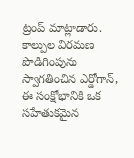ట్రంప్ మాట్లాడారు. కాల్పుల విరమణ పొడిగింపును స్వాగతించిన ఎర్డోగాన్, ఈ సంక్షోభానికి ఒక సహేతుకమైన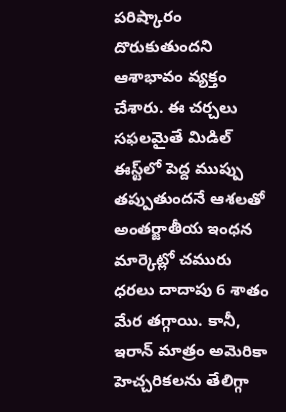పరిష్కారం దొరుకుతుందని ఆశాభావం వ్యక్తం చేశారు. ఈ చర్చలు సఫలమైతే మిడిల్ ఈస్ట్‌లో పెద్ద ముప్పు తప్పుతుందనే ఆశలతో అంతర్జాతీయ ఇంధన మార్కెట్లో చమురు ధరలు దాదాపు 6 శాతం మేర తగ్గాయి. కానీ, ఇరాన్ మాత్రం అమెరికా హెచ్చరికలను తేలిగ్గా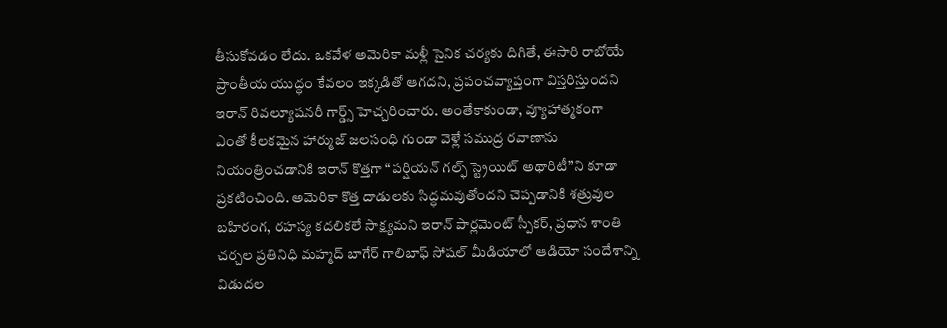తీసుకోవడం లేదు. ఒకవేళ అమెరికా మళ్లీ సైనిక చర్యకు దిగితే, ఈసారి రాబోయే ప్రాంతీయ యుద్ధం కేవలం ఇక్కడితో ఆగదని, ప్రపంచవ్యాప్తంగా విస్తరిస్తుందని ఇరాన్ రివల్యూషనరీ గార్డ్స్ హెచ్చరించారు. అంతేకాకుండా, వ్యూహాత్మకంగా ఎంతో కీలకమైన హార్ముజ్ జలసంధి గుండా వెళ్లే సముద్ర రవాణాను నియంత్రించడానికి ఇరాన్ కొత్తగా “పర్షియన్ గల్ఫ్ స్ట్రెయిట్ అథారిటీ”ని కూడా ప్రకటించింది. అమెరికా కొత్త దాడులకు సిద్ధమవుతోందని చెప్పడానికి శత్రువుల బహిరంగ, రహస్య కదలికలే సాక్ష్యమని ఇరాన్ పార్లమెంట్ స్పీకర్, ప్రధాన శాంతి చర్చల ప్రతినిధి మహ్మద్ బాగేర్ గాలిబాఫ్ సోషల్ మీడియాలో ఆడియో సందేశాన్ని విడుదల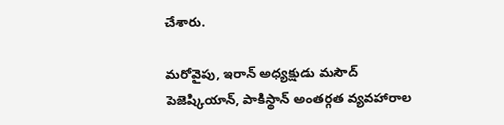చేశారు.

మరోవైపు, ఇరాన్ అధ్యక్షుడు మసౌద్ పెజెష్కియాన్, పాకిస్థాన్ అంతర్గత వ్యవహారాల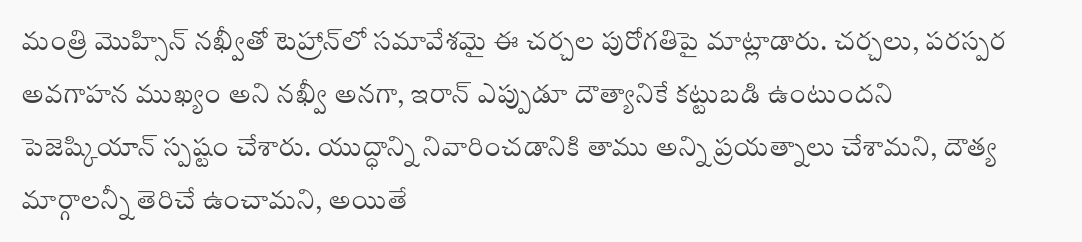మంత్రి మొహ్సిన్ నఖ్వీతో టెహ్రాన్‌లో సమావేశమై ఈ చర్చల పురోగతిపై మాట్లాడారు. చర్చలు, పరస్పర అవగాహన ముఖ్యం అని నఖ్వీ అనగా, ఇరాన్ ఎప్పుడూ దౌత్యానికే కట్టుబడి ఉంటుందని పెజెష్కియాన్ స్పష్టం చేశారు. యుద్ధాన్ని నివారించడానికి తాము అన్ని ప్రయత్నాలు చేశామని, దౌత్య మార్గాలన్నీ తెరిచే ఉంచామని, అయితే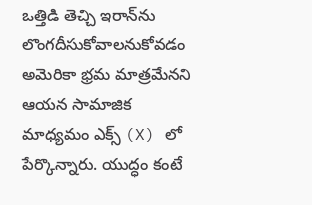ఒత్తిడి తెచ్చి ఇరాన్‌ను లొంగదీసుకోవాలనుకోవడం అమెరికా భ్రమ మాత్రమేనని ఆయన సామాజిక మాధ్యమం ఎక్స్ (X) లో పేర్కొన్నారు. యుద్ధం కంటే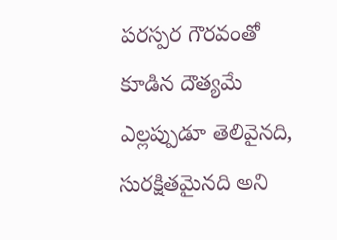పరస్పర గౌరవంతో కూడిన దౌత్యమే ఎల్లప్పుడూ తెలివైనది, సురక్షితమైనది అని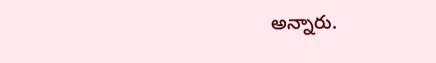అన్నారు.